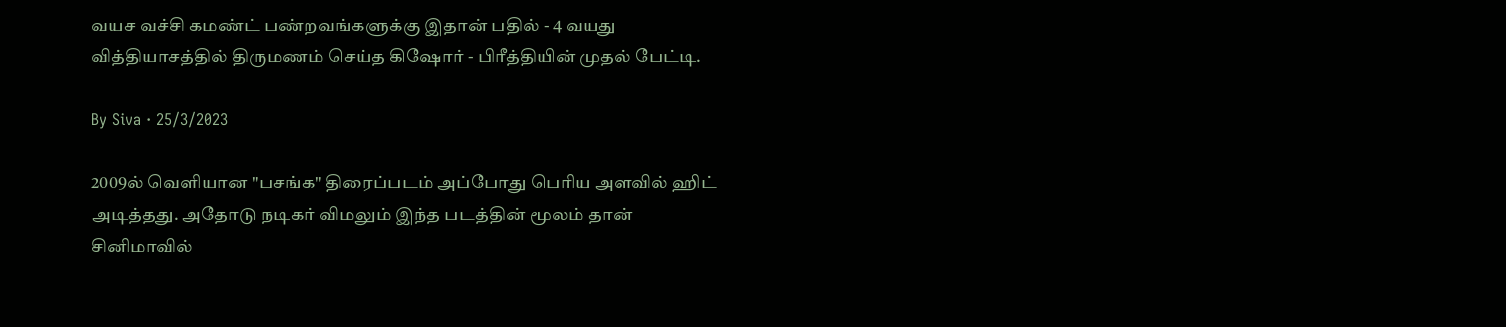வயச வச்சி கமண்ட் பண்றவங்களுக்கு இதான் பதில் - 4 வயது வித்தியாசத்தில் திருமணம் செய்த கிஷோர் - பிரீத்தியின் முதல் பேட்டி.

By Siva · 25/3/2023

2009ல் வெளியான "பசங்க" திரைப்படம் அப்போது பெரிய அளவில் ஹிட் அடித்தது. அதோடு நடிகர் விமலும் இந்த படத்தின் மூலம் தான் சினிமாவில்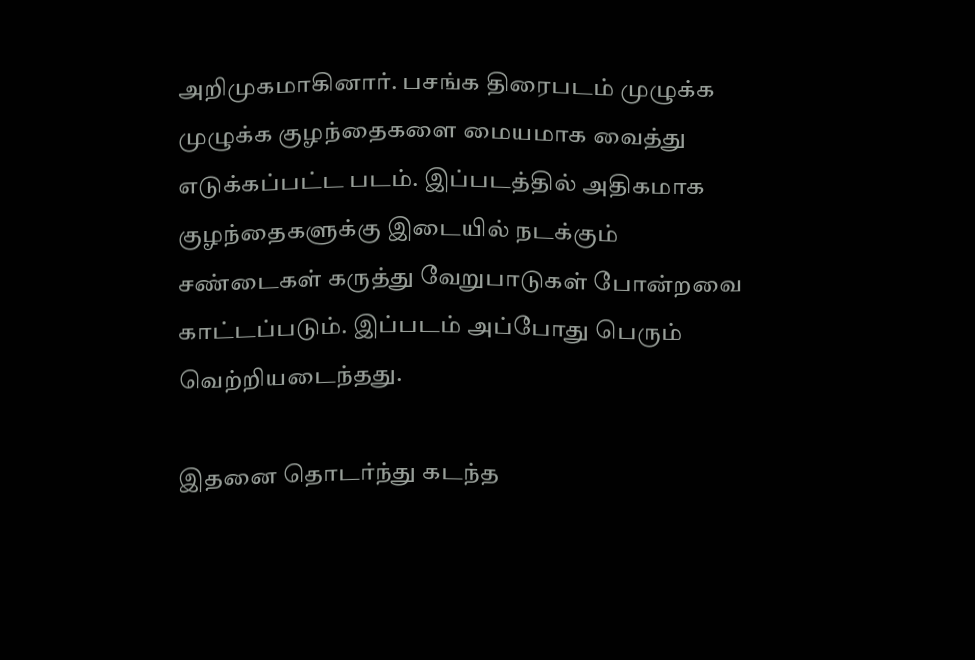அறிமுகமாகினார். பசங்க திரைபடம் முழுக்க முழுக்க குழந்தைகளை மையமாக வைத்து எடுக்கப்பட்ட படம். இப்படத்தில் அதிகமாக குழந்தைகளுக்கு இடையில் நடக்கும் சண்டைகள் கருத்து வேறுபாடுகள் போன்றவை காட்டப்படும். இப்படம் அப்போது பெரும் வெற்றியடைந்தது.

இதனை தொடர்ந்து கடந்த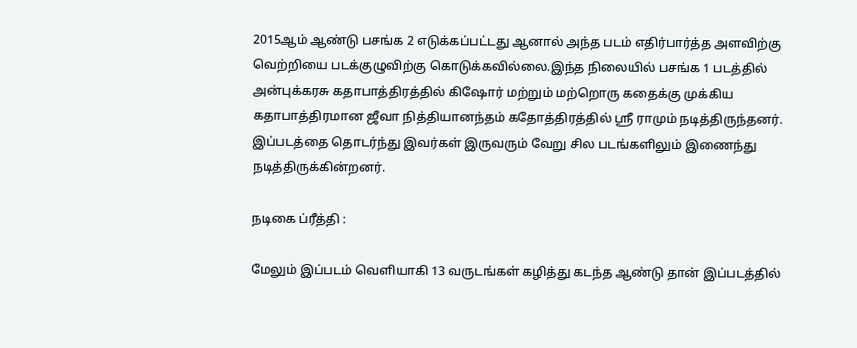2015ஆம் ஆண்டு பசங்க 2 எடுக்கப்பட்டது ஆனால் அந்த படம் எதிர்பார்த்த அளவிற்கு வெற்றியை படக்குழுவிற்கு கொடுக்கவில்லை.இந்த நிலையில் பசங்க 1 படத்தில் அன்புக்கரசு கதாபாத்திரத்தில் கிஷோர் மற்றும் மற்றொரு கதைக்கு முக்கிய கதாபாத்திரமான ஜீவா நித்தியானந்தம் கதோத்திரத்தில் ஸ்ரீ ராமும் நடித்திருந்தனர். இப்படத்தை தொடர்ந்து இவர்கள் இருவரும் வேறு சில படங்களிலும் இணைந்து நடித்திருக்கின்றனர்.

நடிகை ப்ரீத்தி :

மேலும் இப்படம் வெளியாகி 13 வருடங்கள் கழித்து கடந்த ஆண்டு தான் இப்படத்தில்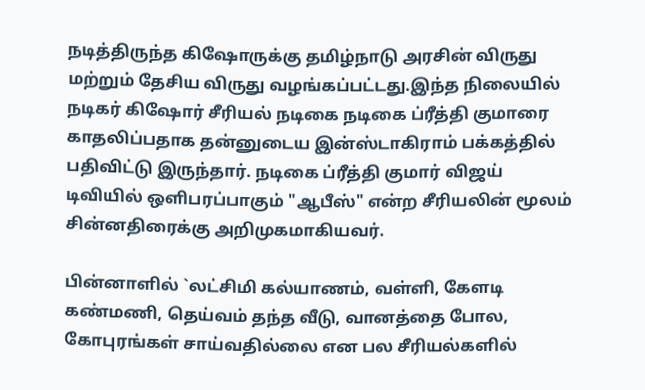நடித்திருந்த கிஷோருக்கு தமிழ்நாடு அரசின் விருது மற்றும் தேசிய விருது வழங்கப்பட்டது.இந்த நிலையில் நடிகர் கிஷோர் சீரியல் நடிகை நடிகை ப்ரீத்தி குமாரை காதலிப்பதாக தன்னுடைய இன்ஸ்டாகிராம் பக்கத்தில் பதிவிட்டு இருந்தார். நடிகை ப்ரீத்தி குமார் விஜய் டிவியில் ஒளிபரப்பாகும் "ஆபீஸ்" என்ற சீரியலின் மூலம் சின்னதிரைக்கு அறிமுகமாகியவர்.

பின்னாளில் `லட்சிமி கல்யாணம், வள்ளி, கேளடி கண்மணி, தெய்வம் தந்த வீடு, வானத்தை போல, கோபுரங்கள் சாய்வதில்லை என பல சீரியல்களில்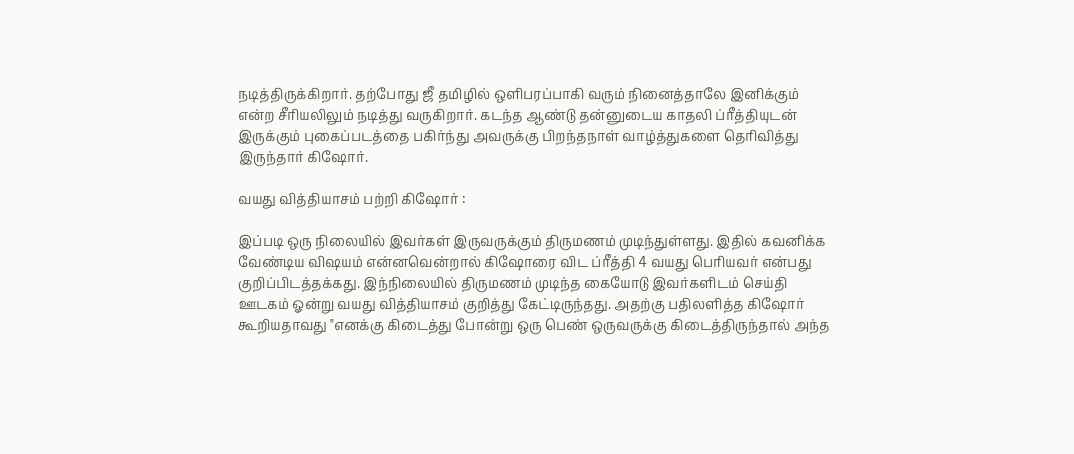நடித்திருக்கிறார். தற்போது ஜீ தமிழில் ஒளிபரப்பாகி வரும் நினைத்தாலே இனிக்கும் என்ற சீரியலிலும் நடித்து வருகிறார். கடந்த ஆண்டு தன்னுடைய காதலி ப்ரீத்தியுடன் இருக்கும் புகைப்படத்தை பகிர்ந்து அவருக்கு பிறந்தநாள் வாழ்த்துகளை தெரிவித்து இருந்தார் கிஷோர்.

வயது வித்தியாசம் பற்றி கிஷோர் :

இப்படி ஒரு நிலையில் இவர்கள் இருவருக்கும் திருமணம் முடிந்துள்ளது. இதில் கவனிக்க வேண்டிய விஷயம் என்னவென்றால் கிஷோரை விட ப்ரீத்தி 4 வயது பெரியவர் என்பது குறிப்பிடத்தக்கது. இந்நிலையில் திருமணம் முடிந்த கையோடு இவர்களிடம் செய்தி ஊடகம் ஓன்று வயது வித்தியாசம் குறித்து கேட்டிருந்தது. அதற்கு பதிலளித்த கிஷோர் கூறியதாவது "எனக்கு கிடைத்து போன்று ஒரு பெண் ஒருவருக்கு கிடைத்திருந்தால் அந்த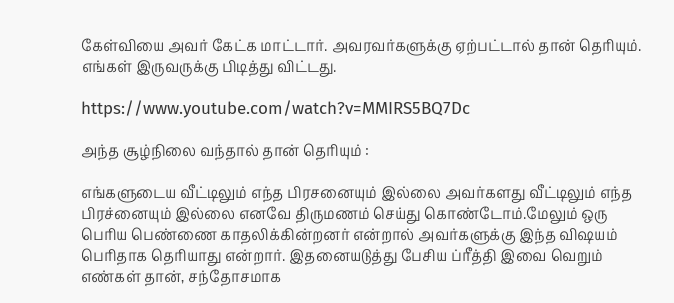கேள்வியை அவர் கேட்க மாட்டார். அவரவர்களுக்கு ஏற்பட்டால் தான் தெரியும். எங்கள் இருவருக்கு பிடித்து விட்டது.

https://www.youtube.com/watch?v=MMIRS5BQ7Dc

அந்த சூழ்நிலை வந்தால் தான் தெரியும் :

எங்களுடைய வீட்டிலும் எந்த பிரசனையும் இல்லை அவர்களது வீட்டிலும் எந்த பிரச்னையும் இல்லை எனவே திருமணம் செய்து கொண்டோம்.மேலும் ஒரு பெரிய பெண்ணை காதலிக்கின்றனர் என்றால் அவர்களுக்கு இந்த விஷயம் பெரிதாக தெரியாது என்றார். இதனையடுத்து பேசிய ப்ரீத்தி இவை வெறும் எண்கள் தான், சந்தோசமாக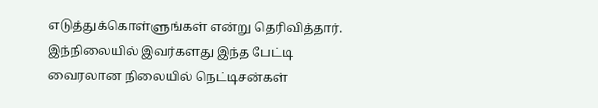எடுத்துக்கொள்ளுங்கள் என்று தெரிவித்தார். இந்நிலையில் இவர்களது இந்த பேட்டி வைரலான நிலையில் நெட்டிசன்கள்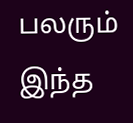பலரும் இந்த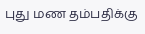புது மண தம்பதிக்கு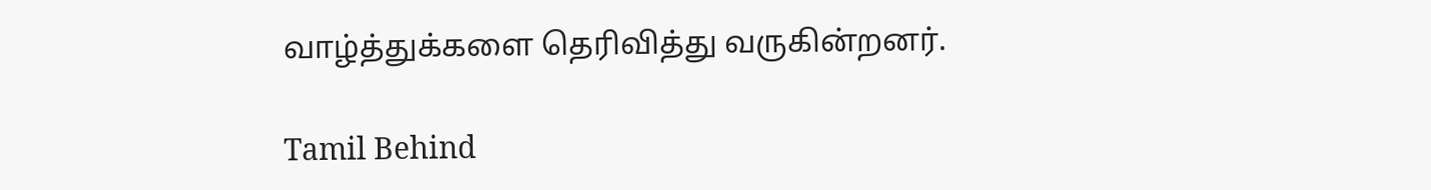வாழ்த்துக்களை தெரிவித்து வருகின்றனர்.

Tamil Behind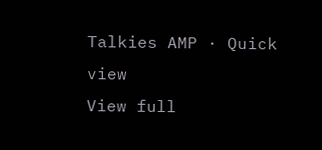Talkies AMP · Quick view
View full